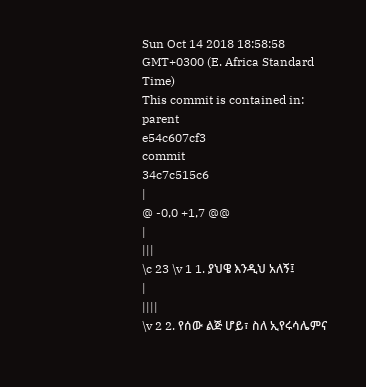Sun Oct 14 2018 18:58:58 GMT+0300 (E. Africa Standard Time)
This commit is contained in:
parent
e54c607cf3
commit
34c7c515c6
|
@ -0,0 +1,7 @@
|
|||
\c 23 \v 1 1. ያህዌ እንዲህ አለኝ፤
|
||||
\v 2 2. የሰው ልጅ ሆይ፣ ስለ ኢየሩሳሌምና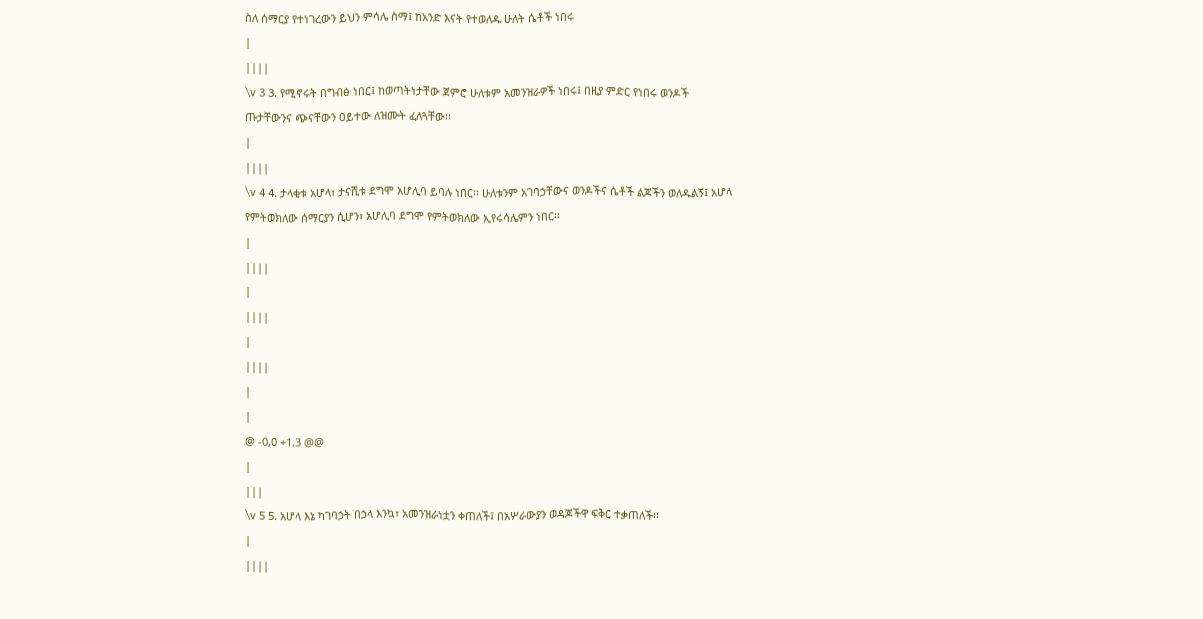ስለ ሰማርያ የተነገረውን ይህን ምሳሌ ስማ፤ ከአንድ እናት የተወለዱ ሁለት ሴቶች ነበሩ
|
||||
\v 3 3. የሚኖሩት በግብፅ ነበር፤ ከወጣትነታቸው ጀምሮ ሁለቱም አመንዝራዎች ነበሩ፤ በዚያ ምድር የነበሩ ወንዶች ጡታቸውንና ጭናቸውን ዐይተው ለዝሙት ፈለጓቸው፡፡
|
||||
\v 4 4. ታላቂቱ አሆላ፣ ታናሺቱ ደግሞ አሆሊባ ይባሉ ነበር፡፡ ሁለቱንም አገባኃቸውና ወንዶችና ሴቶች ልጆችን ወለዱልኝ፤ አሆላ የምትወክለው ሰማርያን ሲሆን፣ አሆሊባ ደግሞ የምትወክለው ኢየሩሳሌምን ነበር፡፡
|
||||
|
||||
|
||||
|
|
@ -0,0 +1,3 @@
|
|||
\v 5 5. አሆላ እኔ ካገባኃት በኃላ እንኳ፣ አመንዝራነቷን ቀጠለች፤ በአሦራውያን ወዳጆችዋ ፍቅር ተቃጠለች፡፡
|
||||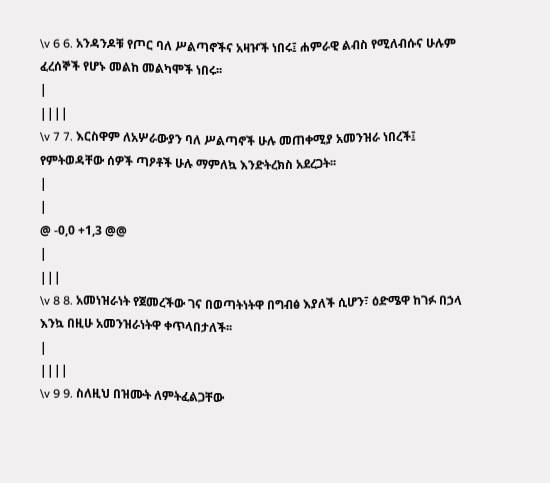\v 6 6. አንዳንዶቹ የጦር ባለ ሥልጣኖችና አዛዦች ነበሩ፤ ሐምራዊ ልብስ የሚለብሱና ሁሉም ፈረሰኞች የሆኑ መልከ መልካሞች ነበሩ፡፡
|
||||
\v 7 7. እርስዋም ለአሦራውያን ባለ ሥልጣኖች ሁሉ መጠቀሚያ አመንዝራ ነበረች፤ የምትወዳቸው ሰዎች ጣዖቶች ሁሉ ማምለኳ እንድትረክስ አደረጋት፡፡
|
|
@ -0,0 +1,3 @@
|
|||
\v 8 8. አመነዝራነት የጀመረችው ገና በወጣትነትዋ በግብፅ እያለች ሲሆን፣ ዕድሜዋ ከገፉ በኃላ እንኳ በዚሁ አመንዝራነትዋ ቀጥላበታለች፡፡
|
||||
\v 9 9. ስለዚህ በዝሙት ለምትፈልጋቸው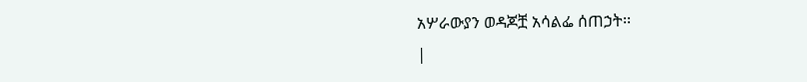አሦራውያን ወዳጆቿ አሳልፌ ሰጠኃት፡፡
|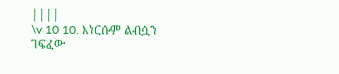||||
\v 10 10. እነርሱም ልብሷን ገፍፈው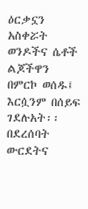ዕርቃኗን አስቀሯት ወንዶችና ሴቶች ልጆችዋን በምርኮ ወሰዱ፤ እርሷንም በሰይፍ ገደሉአት፡፡ በደረሰባት ውርደትና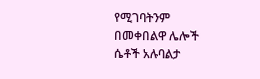የሚገባትንም በመቀበልዋ ሌሎች ሴቶች አሉባልታ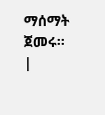ማሰማት ጀመሩ፡፡
|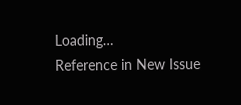Loading…
Reference in New Issue